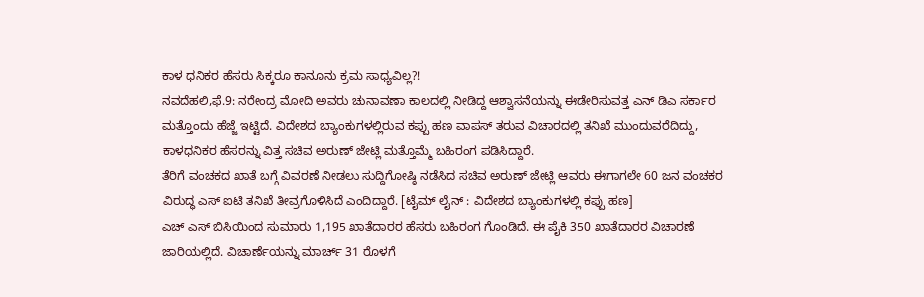ಕಾಳ ಧನಿಕರ ಹೆಸರು ಸಿಕ್ಕರೂ ಕಾನೂನು ಕ್ರಮ ಸಾಧ್ಯವಿಲ್ಲ?!
ನವದೆಹಲಿ,ಫೆ.9: ನರೇಂದ್ರ ಮೋದಿ ಅವರು ಚುನಾವಣಾ ಕಾಲದಲ್ಲಿ ನೀಡಿದ್ದ ಆಶ್ವಾಸನೆಯನ್ನು ಈಡೇರಿಸುವತ್ತ ಎನ್ ಡಿಎ ಸರ್ಕಾರ ಮತ್ತೊಂದು ಹೆಜ್ಜೆ ಇಟ್ಟಿದೆ. ವಿದೇಶದ ಬ್ಯಾಂಕುಗಳಲ್ಲಿರುವ ಕಪ್ಪು ಹಣ ವಾಪಸ್ ತರುವ ವಿಚಾರದಲ್ಲಿ ತನಿಖೆ ಮುಂದುವರೆದಿದ್ದು, ಕಾಳಧನಿಕರ ಹೆಸರನ್ನು ವಿತ್ತ ಸಚಿವ ಅರುಣ್ ಜೇಟ್ಲಿ ಮತ್ತೊಮ್ಮೆ ಬಹಿರಂಗ ಪಡಿಸಿದ್ದಾರೆ.
ತೆರಿಗೆ ವಂಚಕದ ಖಾತೆ ಬಗ್ಗೆ ವಿವರಣೆ ನೀಡಲು ಸುದ್ದಿಗೋಷ್ಠಿ ನಡೆಸಿದ ಸಚಿವ ಅರುಣ್ ಜೇಟ್ಲಿ ಆವರು ಈಗಾಗಲೇ 60 ಜನ ವಂಚಕರ ವಿರುದ್ಧ ಎಸ್ ಐಟಿ ತನಿಖೆ ತೀವ್ರಗೊಳಿಸಿದೆ ಎಂದಿದ್ದಾರೆ. [ಟೈಮ್ ಲೈನ್ : ವಿದೇಶದ ಬ್ಯಾಂಕುಗಳಲ್ಲಿ ಕಪ್ಪು ಹಣ]
ಎಚ್ ಎಸ್ ಬಿಸಿಯಿಂದ ಸುಮಾರು 1,195 ಖಾತೆದಾರರ ಹೆಸರು ಬಹಿರಂಗ ಗೊಂಡಿದೆ. ಈ ಪೈಕಿ 350 ಖಾತೆದಾರರ ವಿಚಾರಣೆ ಜಾರಿಯಲ್ಲಿದೆ. ವಿಚಾರ್ಣೆಯನ್ನು ಮಾರ್ಚ್ 31 ರೊಳಗೆ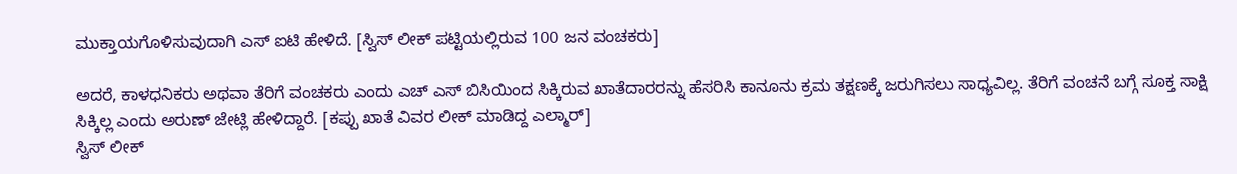ಮುಕ್ತಾಯಗೊಳಿಸುವುದಾಗಿ ಎಸ್ ಐಟಿ ಹೇಳಿದೆ. [ಸ್ವಿಸ್ ಲೀಕ್ ಪಟ್ಟಿಯಲ್ಲಿರುವ 100 ಜನ ವಂಚಕರು]

ಅದರೆ, ಕಾಳಧನಿಕರು ಅಥವಾ ತೆರಿಗೆ ವಂಚಕರು ಎಂದು ಎಚ್ ಎಸ್ ಬಿಸಿಯಿಂದ ಸಿಕ್ಕಿರುವ ಖಾತೆದಾರರನ್ನು ಹೆಸರಿಸಿ ಕಾನೂನು ಕ್ರಮ ತಕ್ಷಣಕ್ಕೆ ಜರುಗಿಸಲು ಸಾಧ್ಯವಿಲ್ಲ. ತೆರಿಗೆ ವಂಚನೆ ಬಗ್ಗೆ ಸೂಕ್ತ ಸಾಕ್ಷಿ ಸಿಕ್ಕಿಲ್ಲ ಎಂದು ಅರುಣ್ ಜೇಟ್ಲಿ ಹೇಳಿದ್ದಾರೆ. [ಕಪ್ಪು ಖಾತೆ ವಿವರ ಲೀಕ್ ಮಾಡಿದ್ದ ಎಲ್ಮಾರ್]
ಸ್ವಿಸ್ ಲೀಕ್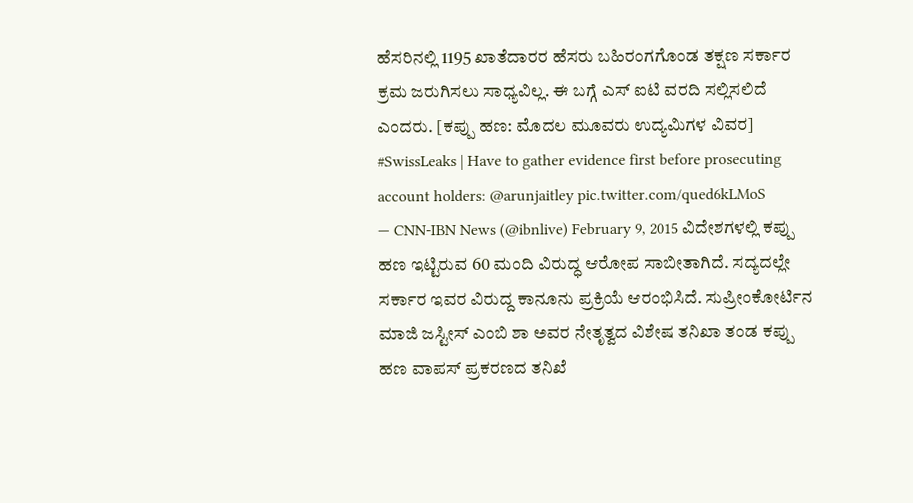ಹೆಸರಿನಲ್ಲಿ 1195 ಖಾತೆದಾರರ ಹೆಸರು ಬಹಿರಂಗಗೊಂಡ ತಕ್ಷಣ ಸರ್ಕಾರ ಕ್ರಮ ಜರುಗಿಸಲು ಸಾಧ್ಯವಿಲ್ಲ. ಈ ಬಗ್ಗೆ ಎಸ್ ಐಟಿ ವರದಿ ಸಲ್ಲಿಸಲಿದೆ ಎಂದರು. [ಕಪ್ಪು ಹಣ: ಮೊದಲ ಮೂವರು ಉದ್ಯಮಿಗಳ ವಿವರ]
#SwissLeaks | Have to gather evidence first before prosecuting account holders: @arunjaitley pic.twitter.com/qued6kLMoS
— CNN-IBN News (@ibnlive) February 9, 2015 ವಿದೇಶಗಳಲ್ಲಿ ಕಪ್ಪು ಹಣ ಇಟ್ಟಿರುವ 60 ಮಂದಿ ವಿರುದ್ಧ ಆರೋಪ ಸಾಬೀತಾಗಿದೆ. ಸದ್ಯದಲ್ಲೇ ಸರ್ಕಾರ ಇವರ ವಿರುದ್ದ ಕಾನೂನು ಪ್ರಕ್ರಿಯೆ ಆರಂಭಿಸಿದೆ. ಸುಪ್ರೀಂಕೋರ್ಟಿನ ಮಾಜಿ ಜಸ್ಟೀಸ್ ಎಂಬಿ ಶಾ ಅವರ ನೇತೃತ್ವದ ವಿಶೇಷ ತನಿಖಾ ತಂಡ ಕಪ್ಪು ಹಣ ವಾಪಸ್ ಪ್ರಕರಣದ ತನಿಖೆ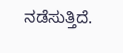ನಡೆಸುತ್ತಿದೆ.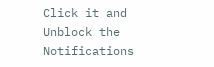Click it and Unblock the Notifications